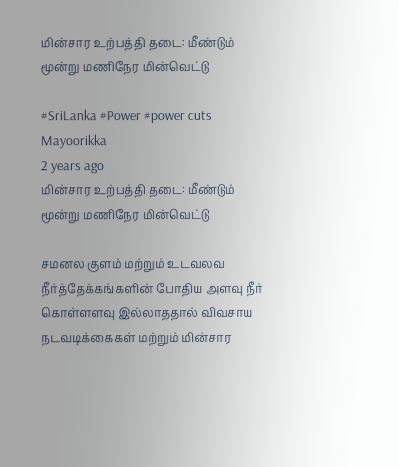மின்சார உற்பத்தி தடை: மீண்டும் மூன்று மணிநேர மின்வெட்டு

#SriLanka #Power #power cuts
Mayoorikka
2 years ago
மின்சார உற்பத்தி தடை: மீண்டும் மூன்று மணிநேர மின்வெட்டு

சமனல குளம் மற்றும் உடவலவ நீர்த்தேக்கங்களின் போதிய அளவு நீர் கொள்ளளவு இல்லாததால் விவசாய நடவடிக்கைகள் மற்றும் மின்சார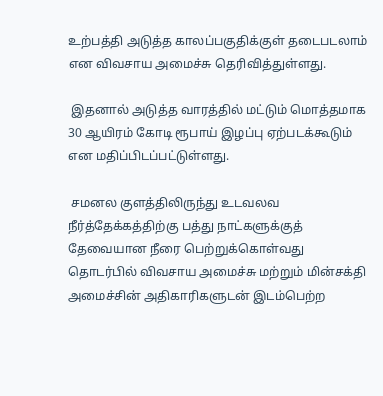உற்பத்தி அடுத்த காலப்பகுதிக்குள் தடைபடலாம் என விவசாய அமைச்சு தெரிவித்துள்ளது.

 இதனால் அடுத்த வாரத்தில் மட்டும் மொத்தமாக 30 ஆயிரம் கோடி ரூபாய் இழப்பு ஏற்படக்கூடும் என மதிப்பிடப்பட்டுள்ளது.

 சமனல குளத்திலிருந்து உடவலவ நீர்த்தேக்கத்திற்கு பத்து நாட்களுக்குத் தேவையான நீரை பெற்றுக்கொள்வது தொடர்பில் விவசாய அமைச்சு மற்றும் மின்சக்தி அமைச்சின் அதிகாரிகளுடன் இடம்பெற்ற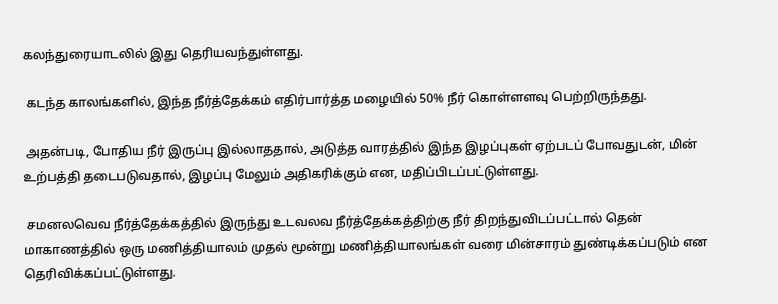கலந்துரையாடலில் இது தெரியவந்துள்ளது.

 கடந்த காலங்களில், இந்த நீர்த்தேக்கம் எதிர்பார்த்த மழையில் 50% நீர் கொள்ளளவு பெற்றிருந்தது.

 அதன்படி, போதிய நீர் இருப்பு இல்லாததால், அடுத்த வாரத்தில் இந்த இழப்புகள் ஏற்படப் போவதுடன், மின் உற்பத்தி தடைபடுவதால், இழப்பு மேலும் அதிகரிக்கும் என, மதிப்பிடப்பட்டுள்ளது.

 சமனலவெவ நீர்த்தேக்கத்தில் இருந்து உடவலவ நீர்த்தேக்கத்திற்கு நீர் திறந்துவிடப்பட்டால் தென் மாகாணத்தில் ஒரு மணித்தியாலம் முதல் மூன்று மணித்தியாலங்கள் வரை மின்சாரம் துண்டிக்கப்படும் என தெரிவிக்கப்பட்டுள்ளது.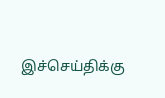இச்செய்திக்கு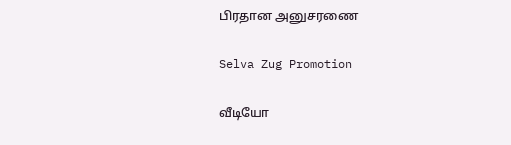பிரதான அனுசரணை

Selva Zug Promotion

வீடியோ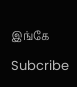இங்கே

Subcribe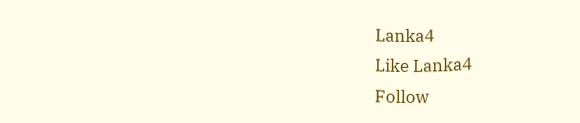Lanka4
Like Lanka4
Follow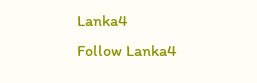Lanka4
Follow Lanka4